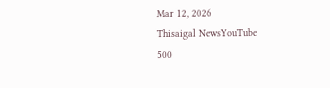Mar 12, 2026
Thisaigal NewsYouTube
500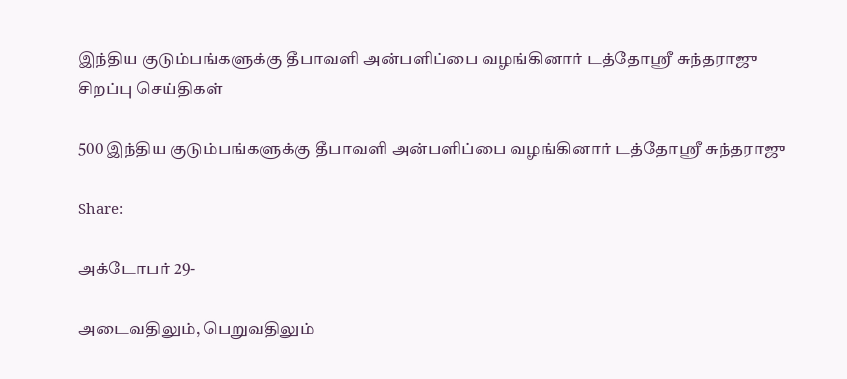இந்திய குடும்பங்களுக்கு தீபாவளி அன்பளிப்பை வழங்கினார் டத்தோஸ்ரீ சுந்தராஜு
சிறப்பு செய்திகள்

500 இந்திய குடும்பங்களுக்கு தீபாவளி அன்பளிப்பை வழங்கினார் டத்தோஸ்ரீ சுந்தராஜு

Share:

அக்டோபர் 29-

அடைவதிலும், பெறுவதிலும்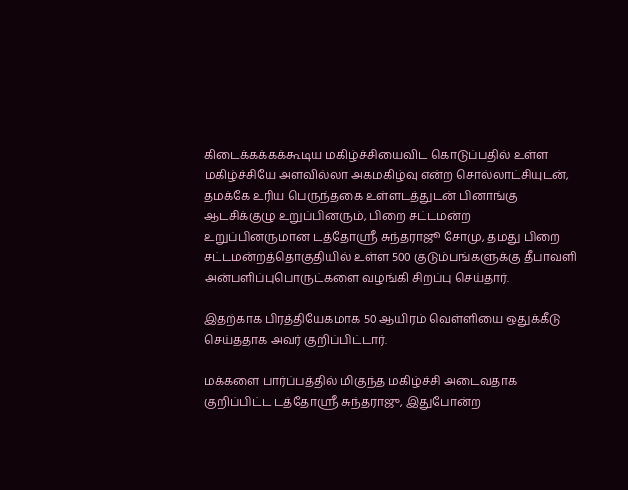கிடைக்கக்கக்கூடிய மகிழ்ச்சியைவிட கொடுப்பதில் உள்ள மகிழ்ச்சியே அளவில்லா அகமகிழ்வு என்ற சொல்லாட்சியுடன், தமக்கே உரிய பெருந்தகை உள்ளடத்துடன் பினாங்கு ஆடசிக்குழு உறுப்பினரும், பிறை சட்டமன்ற உறுப்பினருமான டத்தோஸ்ரீ சுந்தராஜூ சோமு, தமது பிறை சட்டமன்றத்தொகுதியில் உள்ள 500 குடும்பங்களுக்கு தீபாவளி அன்பளிப்புபொருட்களை வழங்கி சிறப்பு செய்தார்.

இதற்காக பிரத்தியேகமாக 50 ஆயிரம் வெள்ளியை ஒதுக்கீடு செய்ததாக அவர் குறிப்பிட்டார்.

மக்களை பார்ப்பத்தில் மிகுந்த மகிழ்ச்சி அடைவதாக குறிப்பிட்ட டத்தோஸ்ரீ சுந்தராஜு, இதுபோன்ற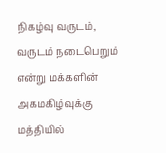நிகழ்வு வருடம், வருடம் நடைபெறும் என்று மக்களின் அகமகிழ்வுக்கு மத்தியில்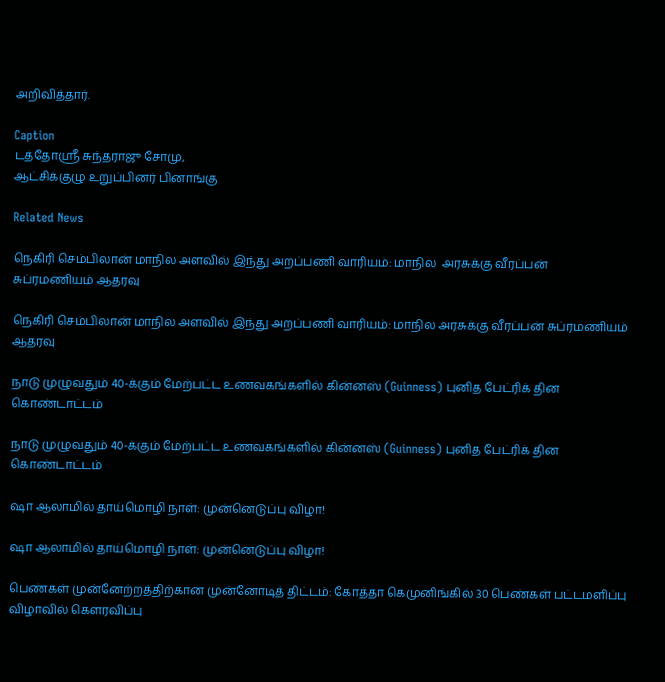அறிவித்தார்.

Caption
டத்தோஸ்ரீ சுந்தராஜு சோமு,
ஆட்சிக்குழு உறுப்பினர் பினாங்கு

Related News

நெகிரி செம்பிலான் மாநில அளவில் இந்து அறப்பணி வாரியம்: மாநில  அரசுக்கு வீரப்பன் சுப்ரமணியம் ஆதரவு

நெகிரி செம்பிலான் மாநில அளவில் இந்து அறப்பணி வாரியம்: மாநில அரசுக்கு வீரப்பன் சுப்ரமணியம் ஆதரவு

நாடு முழுவதும் 40-க்கும் மேற்பட்ட உணவகங்களில் கின்னஸ் (Guinness) புனித பேட்ரிக் தின கொண்டாட்டம்

நாடு முழுவதும் 40-க்கும் மேற்பட்ட உணவகங்களில் கின்னஸ் (Guinness) புனித பேட்ரிக் தின கொண்டாட்டம்

ஷா ஆலாமில் தாய்மொழி நாள்: முன்னெடுப்பு விழா!

ஷா ஆலாமில் தாய்மொழி நாள்: முன்னெடுப்பு விழா!

பெண்கள் முன்னேற்றத்திற்கான முன்னோடித் திட்டம்: கோத்தா கெமுனிங்கில் 30 பெண்கள் பட்டமளிப்பு விழாவில் கௌரவிப்பு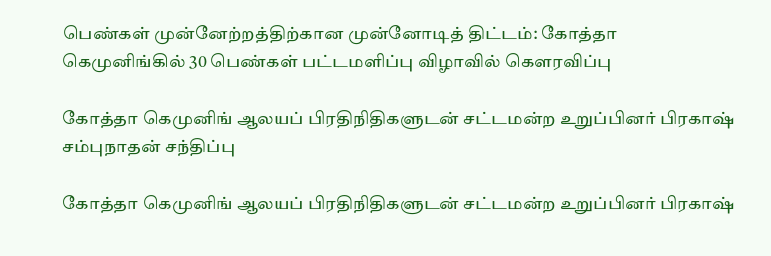பெண்கள் முன்னேற்றத்திற்கான முன்னோடித் திட்டம்: கோத்தா கெமுனிங்கில் 30 பெண்கள் பட்டமளிப்பு விழாவில் கௌரவிப்பு

கோத்தா கெமுனிங் ஆலயப் பிரதிநிதிகளுடன் சட்டமன்ற உறுப்பினர் பிரகாஷ் சம்புநாதன் சந்திப்பு

கோத்தா கெமுனிங் ஆலயப் பிரதிநிதிகளுடன் சட்டமன்ற உறுப்பினர் பிரகாஷ்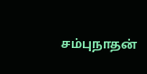சம்புநாதன்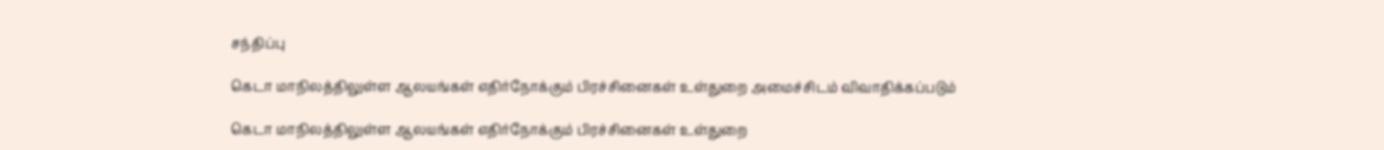சந்திப்பு

கெடா மாநிலத்திலுள்ள ஆலயங்கள் எதிர்நோக்கும் பிரச்சினைகள் உள்துறை அமைச்சிடம் விவாதிக்கப்படும்

கெடா மாநிலத்திலுள்ள ஆலயங்கள் எதிர்நோக்கும் பிரச்சினைகள் உள்துறை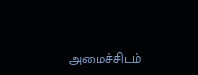அமைச்சிடம்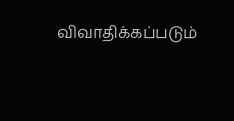விவாதிக்கப்படும்